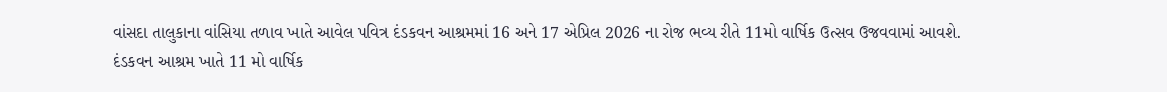વાંસદા તાલુકાના વાંસિયા તળાવ ખાતે આવેલ પવિત્ર દંડકવન આશ્રમમાં 16 અને 17 એપ્રિલ 2026 ના રોજ ભવ્ય રીતે 11મો વાર્ષિક ઉત્સવ ઉજવવામાં આવશે.
દંડકવન આશ્રમ ખાતે 11 મો વાર્ષિક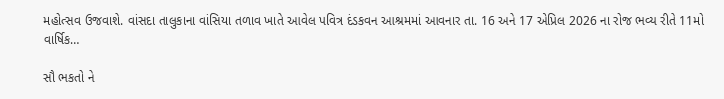મહોત્સવ ઉજવાશે. વાંસદા તાલુકાના વાંસિયા તળાવ ખાતે આવેલ પવિત્ર દંડકવન આશ્રમમાં આવનાર તા. 16 અને 17 એપ્રિલ 2026 ના રોજ ભવ્ય રીતે 11મો વાર્ષિક…

સૌ ભકતો ને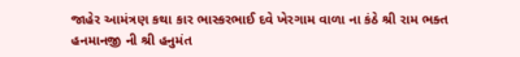જાહેર આમંત્રણ કથા કાર ભાસ્કરભાઈ દવે ખેરગામ વાળા ના કંઠે શ્રી રામ ભક્ત હનમાનજી ની શ્રી હનુમંત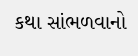કથા સાંભળવાનો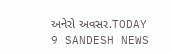અનેરો અવસર.TODAY 9 SANDESH NEWS